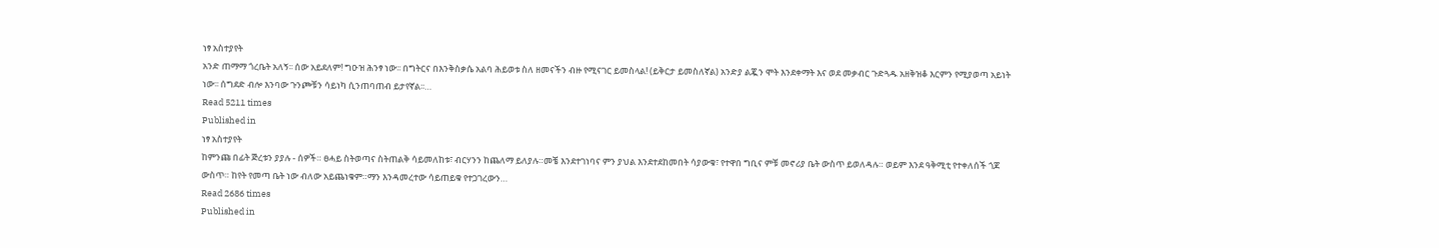ነፃ አስተያየት
አንድ ጠማማ ጎረቤት አለኝ፡፡ ሰው አይደለም! ግዑዝ ሕንፃ ነው፡፡ በግትርና በእንቅስቃሴ አልባ ሕይወቱ ስለ ዘመናችን ብዙ የሚናገር ይመስላል! (ይቅርታ ይመስለኛል) አንድያ ልጇን ሞት እንደቀማት እና ወደ መቃብር ጉድጓዱ አዘቅዝቆ እርምን የሚያወጣ አይነት ነው፡፡ ሰግደድ ብሎ እንባው ጉንጮቹን ሳይነካ ሲንጠባጠብ ይታየኛል፡፡…
Read 5211 times
Published in
ነፃ አስተያየት
ከምንጩ በፊት ጅረቱን ያያሉ - ሰዎች። ፀሓይ ስትወጣና ስትጠልቅ ሳይመለከቱ፣ ብርሃንን ከጨለማ ይለያሉ።መቼ እንደተገነባና ምን ያህል እንደተደከመበት ሳያውቁ፣ የተዋበ ግቢና ምቹ መኖሪያ ቤት ውስጥ ይወለዳሉ። ወይም እንደ ዓቅሚቲ የተቀለሰች ጎጆ ውስጥ። ከየት የመጣ ቤት ነው ብለው አይጨነቁም።ማን እንዳመረተው ሳይጠይቁ የተጋገረውን…
Read 2686 times
Published in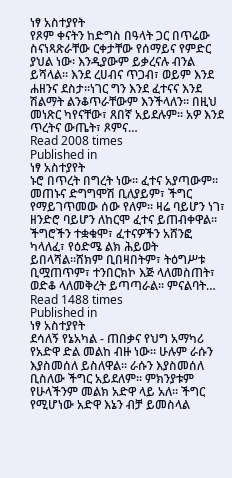ነፃ አስተያየት
የጾም ቀናትን ከድግስ በዓላት ጋር በጥሬው ስናነጻጽራቸው ርቀታቸው የሰማይና የምድር ያህል ነው፡ እንዲያውም ይቃረናሉ ብንል ይሻላል። እንደ ረሀብና ጥጋብ፣ ወይም እንደ ሐዘንና ደስታ።ነገር ግን እንደ ፈተናና እንደ ሽልማት ልንቆጥራቸውም እንችላለን። በዚህ መነጽር ካየናቸው፣ ጸበኛ አይደሉም። አዎ እንደ ጥረትና ውጤት፣ ጾምና…
Read 2008 times
Published in
ነፃ አስተያየት
ኑሮ በጥረት በግረት ነው። ፈተና አያጣውም። መጠኑና ድግግሞሽ ቢለያይም፣ ችግር የማይገጥመው ሰው የለም። ዛሬ ባይሆን ነገ፣ ዘንድሮ ባይሆን ለከርሞ ፈተና ይጠብቀዋል። ችግሮችን ተቋቁሞ፣ ፈተናዎችን አሸንፎ ካላለፈ፣ የዕድሜ ልክ ሕይወት ይበላሻል።ሸክም ቢበዛበትም፣ ትዕግሥቱ ቢሟጠጥም፣ ተንበርክኮ እጅ ላለመስጠት፣ ወድቆ ላለመቅረት ይጣጣራል። ምናልባት…
Read 1488 times
Published in
ነፃ አስተያየት
ደሳለኝ የኔአካል - ጠበቃና የህግ አማካሪ የአድዋ ድል መልከ ብዙ ነው። ሁሉም ራሱን እያስመሰለ ይስለዋል። ራሱን እያስመሰለ ቢስለው ችግር አይደለም። ምክንያቱም የሁላችንም መልክ አድዋ ላይ አለ። ችግር የሚሆነው አድዋ እኔን ብቻ ይመስላል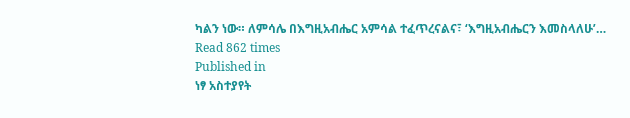ካልን ነው። ለምሳሌ በእግዚአብሔር አምሳል ተፈጥረናልና፣ ‘እግዚአብሔርን እመስላለሁ’…
Read 862 times
Published in
ነፃ አስተያየት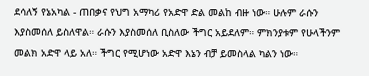ደሳለኝ የኔአካል - ጠበቃና የህግ አማካሪ የአድዋ ድል መልከ ብዙ ነው። ሁሉም ራሱን እያስመሰለ ይስለዋል። ራሱን እያስመሰለ ቢስለው ችግር አይደለም። ምክንያቱም የሁላችንም መልክ አድዋ ላይ አለ። ችግር የሚሆነው አድዋ እኔን ብቻ ይመስላል ካልን ነው።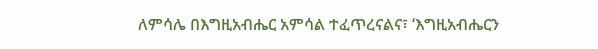ለምሳሌ በእግዚአብሔር አምሳል ተፈጥረናልና፣ ‘እግዚአብሔርን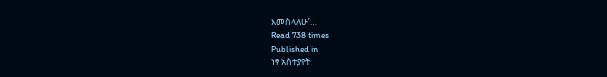እመስላለሁ’…
Read 738 times
Published in
ነፃ አስተያየት